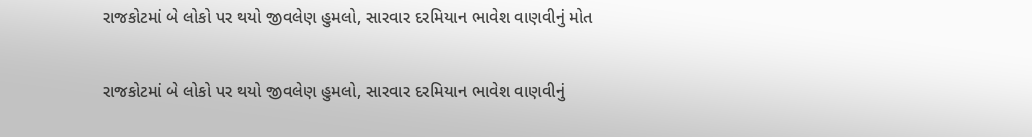રાજકોટમાં બે લોકો પર થયો જીવલેણ હુમલો, સારવાર દરમિયાન ભાવેશ વાણવીનું મોત

રાજકોટમાં બે લોકો પર થયો જીવલેણ હુમલો, સારવાર દરમિયાન ભાવેશ વાણવીનું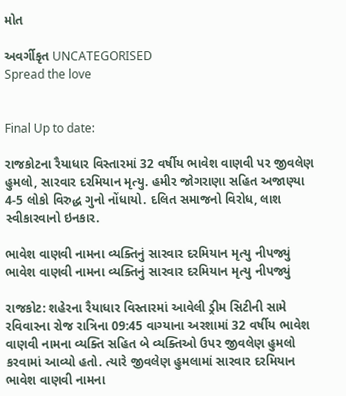મોત

અવર્ગીકૃત UNCATEGORISED
Spread the love


Final Up to date:

રાજકોટના રૈયાધાર વિસ્તારમાં 32 વર્ષીય ભાવેશ વાણવી પર જીવલેણ હુમલો, સારવાર દરમિયાન મૃત્યુ. હમીર જોગરાણા સહિત અજાણ્યા 4-5 લોકો વિરુદ્ધ ગુનો નોંધાયો. દલિત સમાજનો વિરોધ, લાશ સ્વીકારવાનો ઇનકાર.

ભાવેશ વાણવી નામના વ્યક્તિનું સારવાર દરમિયાન મૃત્યુ નીપજ્યું
ભાવેશ વાણવી નામના વ્યક્તિનું સારવાર દરમિયાન મૃત્યુ નીપજ્યું

રાજકોટ: શહેરના રૈયાધાર વિસ્તારમાં આવેલી ડ્રીમ સિટીની સામે રવિવારના રોજ રાત્રિના 09:45 વાગ્યાના અરશામાં 32 વર્ષીય ભાવેશ વાણવી નામના વ્યક્તિ સહિત બે વ્યક્તિઓ ઉપર જીવલેણ હુમલો કરવામાં આવ્યો હતો. ત્યારે જીવલેણ હુમલામાં સારવાર દરમિયાન ભાવેશ વાણવી નામના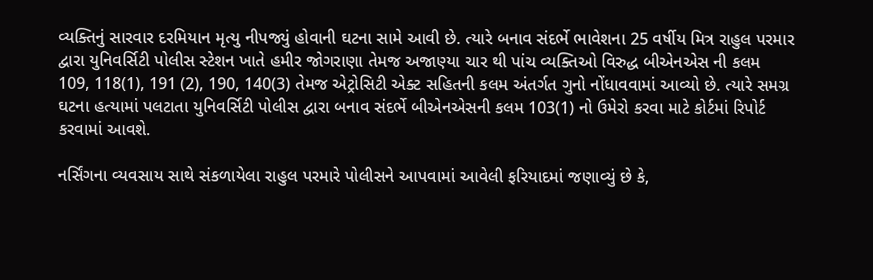વ્યક્તિનું સારવાર દરમિયાન મૃત્યુ નીપજ્યું હોવાની ઘટના સામે આવી છે. ત્યારે બનાવ સંદર્ભે ભાવેશના 25 વર્ષીય મિત્ર રાહુલ પરમાર દ્વારા યુનિવર્સિટી પોલીસ સ્ટેશન ખાતે હમીર જોગરાણા તેમજ અજાણ્યા ચાર થી પાંચ વ્યક્તિઓ વિરુદ્ધ બીએનએસ ની કલમ 109, 118(1), 191 (2), 190, 140(3) તેમજ એટ્રોસિટી એક્ટ સહિતની કલમ અંતર્ગત ગુનો નોંધાવવામાં આવ્યો છે. ત્યારે સમગ્ર ઘટના હત્યામાં પલટાતા યુનિવર્સિટી પોલીસ દ્વારા બનાવ સંદર્ભે બીએનએસની કલમ 103(1) નો ઉમેરો કરવા માટે કોર્ટમાં રિપોર્ટ કરવામાં આવશે.

નર્સિંગના વ્યવસાય સાથે સંકળાયેલા રાહુલ પરમારે પોલીસને આપવામાં આવેલી ફરિયાદમાં જણાવ્યું છે કે,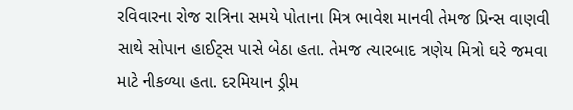રવિવારના રોજ રાત્રિના સમયે પોતાના મિત્ર ભાવેશ માનવી તેમજ પ્રિન્સ વાણવી સાથે સોપાન હાઈટ્સ પાસે બેઠા હતા. તેમજ ત્યારબાદ ત્રણેય મિત્રો ઘરે જમવા માટે નીકળ્યા હતા. દરમિયાન ડ્રીમ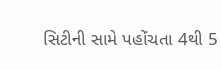સિટીની સામે પહોંચતા 4થી 5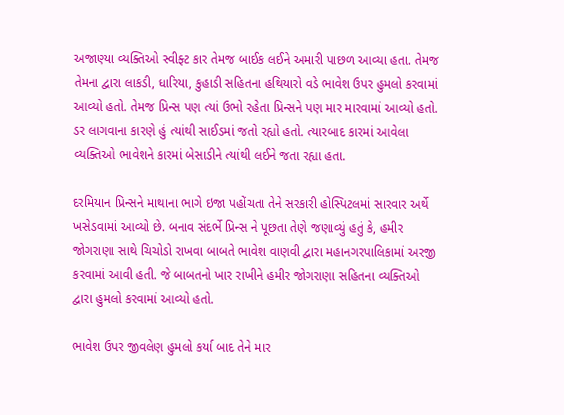અજાણ્યા વ્યક્તિઓ સ્વીફ્ટ કાર તેમજ બાઈક લઈને અમારી પાછળ આવ્યા હતા. તેમજ તેમના દ્વારા લાકડી, ધારિયા, કુહાડી સહિતના હથિયારો વડે ભાવેશ ઉપર હુમલો કરવામાં આવ્યો હતો. તેમજ પ્રિન્સ પણ ત્યાં ઉભો રહેતા પ્રિન્સને પણ માર મારવામાં આવ્યો હતો. ડર લાગવાના કારણે હું ત્યાંથી સાઈડમાં જતો રહ્યો હતો. ત્યારબાદ કારમાં આવેલા વ્યક્તિઓ ભાવેશને કારમાં બેસાડીને ત્યાંથી લઈને જતા રહ્યા હતા.

દરમિયાન પ્રિન્સને માથાના ભાગે ઇજા પહોંચતા તેને સરકારી હોસ્પિટલમાં સારવાર અર્થે ખસેડવામાં આવ્યો છે. બનાવ સંદર્ભે પ્રિન્સ ને પૂછતા તેણે જણાવ્યું હતું કે, હમીર જોગરાણા સાથે ચિચોડો રાખવા બાબતે ભાવેશ વાણવી દ્વારા મહાનગરપાલિકામાં અરજી કરવામાં આવી હતી. જે બાબતનો ખાર રાખીને હમીર જોગરાણા સહિતના વ્યક્તિઓ દ્વારા હુમલો કરવામાં આવ્યો હતો.

ભાવેશ ઉપર જીવલેણ હુમલો કર્યા બાદ તેને માર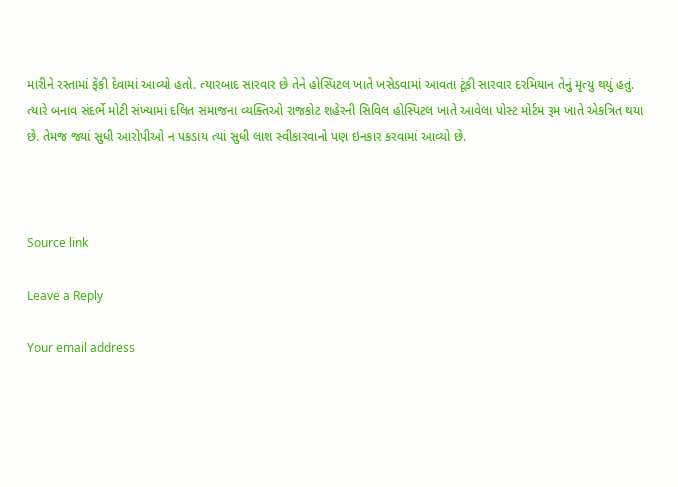મારીને રસ્તામાં ફેંકી દેવામાં આવ્યો હતો. ત્યારબાદ સારવાર છે તેને હોસ્પિટલ ખાતે ખસેડવામાં આવતા ટૂંકી સારવાર દરમિયાન તેનું મૃત્યુ થયું હતું. ત્યારે બનાવ સંદર્ભે મોટી સંખ્યામાં દલિત સમાજના વ્યક્તિઓ રાજકોટ શહેરની સિવિલ હોસ્પિટલ ખાતે આવેલા પોસ્ટ મોર્ટમ રૂમ ખાતે એકત્રિત થયા છે. તેમજ જ્યાં સુધી આરોપીઓ ન પકડાય ત્યાં સુધી લાશ સ્વીકારવાનો પણ ઇનકાર કરવામાં આવ્યો છે.



Source link

Leave a Reply

Your email address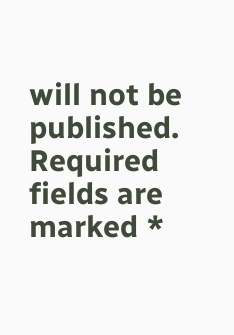will not be published. Required fields are marked *